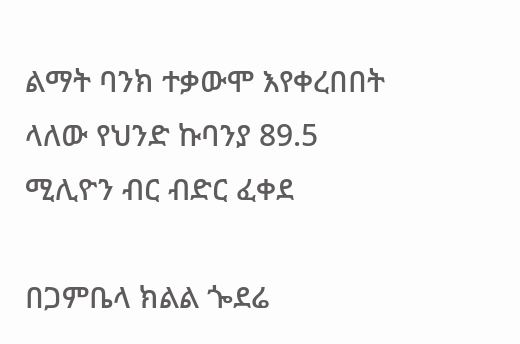ልማት ባንክ ተቃውሞ እየቀረበበት ላለው የህንድ ኩባንያ 89.5 ሚሊዮን ብር ብድር ፈቀደ

በጋምቤላ ክልል ጐደሬ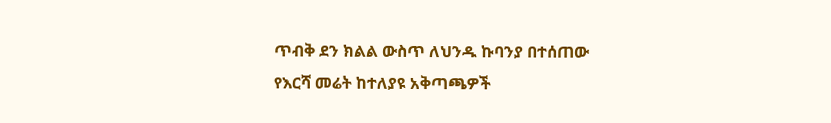ጥብቅ ደን ክልል ውስጥ ለህንዱ ኩባንያ በተሰጠው የእርሻ መሬት ከተለያዩ አቅጣጫዎች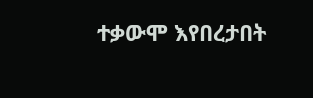ተቃውሞ እየበረታበት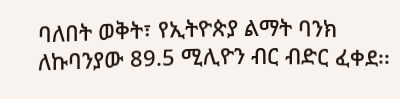ባለበት ወቅት፣ የኢትዮጵያ ልማት ባንክ ለኩባንያው 89.5 ሚሊዮን ብር ብድር ፈቀደ፡፡